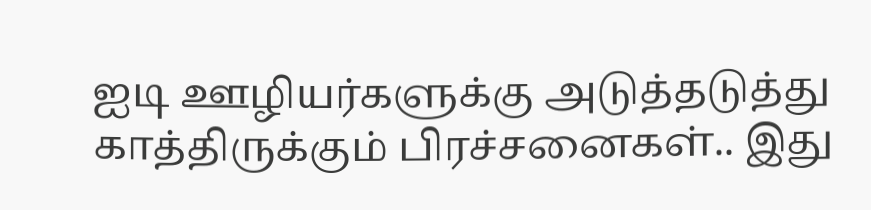ஐடி ஊழியர்களுக்கு அடுத்தடுத்து காத்திருக்கும் பிரச்சனைகள்.. இது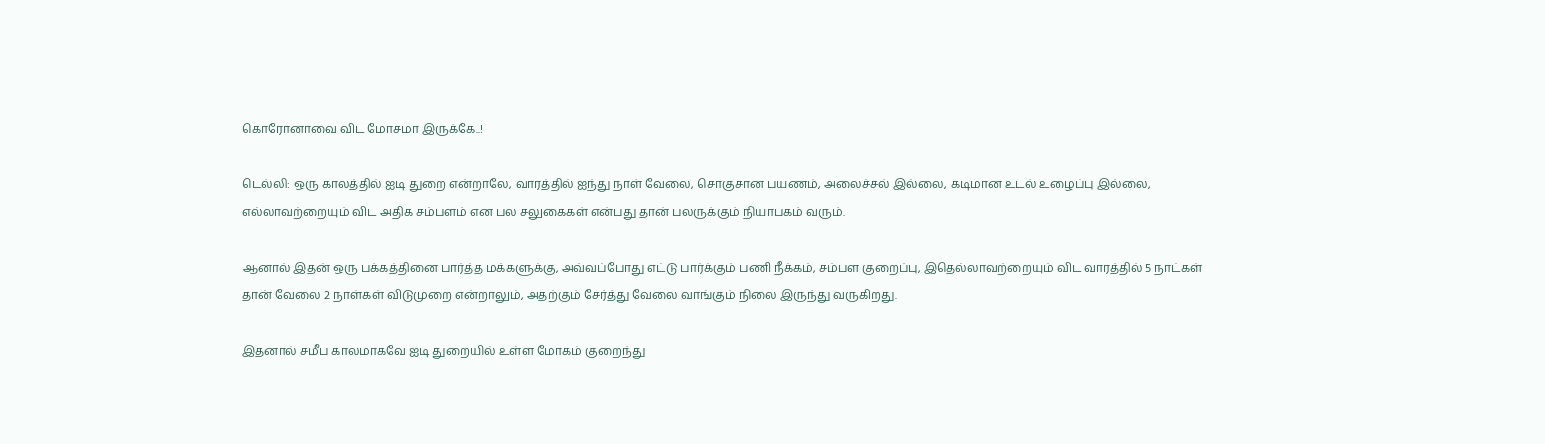கொரோனாவை விட மோசமா இருக்கே..!

டெல்லி: ஒரு காலத்தில் ஐடி துறை என்றாலே, வாரத்தில் ஐந்து நாள் வேலை, சொகுசான பயணம், அலைச்சல் இல்லை, கடிமான உடல் உழைப்பு இல்லை, எல்லாவற்றையும் விட அதிக சம்பளம் என பல சலுகைகள் என்பது தான் பலருக்கும் நியாபகம் வரும்.

ஆனால் இதன் ஒரு பக்கத்தினை பார்த்த மக்களுக்கு, அவ்வப்போது எட்டு பார்க்கும் பணி நீக்கம், சம்பள குறைப்பு, இதெல்லாவற்றையும் விட வாரத்தில் 5 நாட்கள் தான் வேலை 2 நாள்கள் விடுமுறை என்றாலும், அதற்கும் சேர்த்து வேலை வாங்கும் நிலை இருந்து வருகிறது.

இதனால் சமீப காலமாகவே ஐடி துறையில் உள்ள மோகம் குறைந்து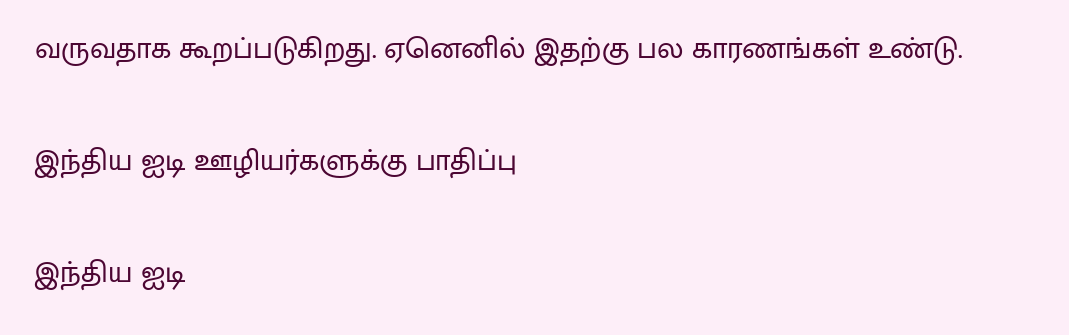வருவதாக கூறப்படுகிறது. ஏனெனில் இதற்கு பல காரணங்கள் உண்டு.

இந்திய ஐடி ஊழியர்களுக்கு பாதிப்பு

இந்திய ஐடி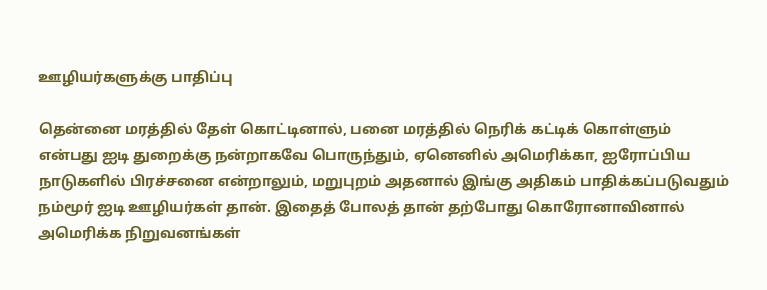ஊழியர்களுக்கு பாதிப்பு

தென்னை மரத்தில் தேள் கொட்டினால், பனை மரத்தில் நெரிக் கட்டிக் கொள்ளும் என்பது ஐடி துறைக்கு நன்றாகவே பொருந்தும், ஏனெனில் அமெரிக்கா, ஐரோப்பிய நாடுகளில் பிரச்சனை என்றாலும், மறுபுறம் அதனால் இங்கு அதிகம் பாதிக்கப்படுவதும் நம்மூர் ஐடி ஊழியர்கள் தான். இதைத் போலத் தான் தற்போது கொரோனாவினால் அமெரிக்க நிறுவனங்கள்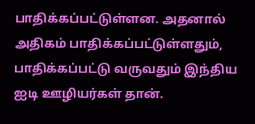பாதிக்கப்பட்டுள்ளன. அதனால் அதிகம் பாதிக்கப்பட்டுள்ளதும், பாதிக்கப்பட்டு வருவதும் இந்திய ஐடி ஊழியர்கள் தான்.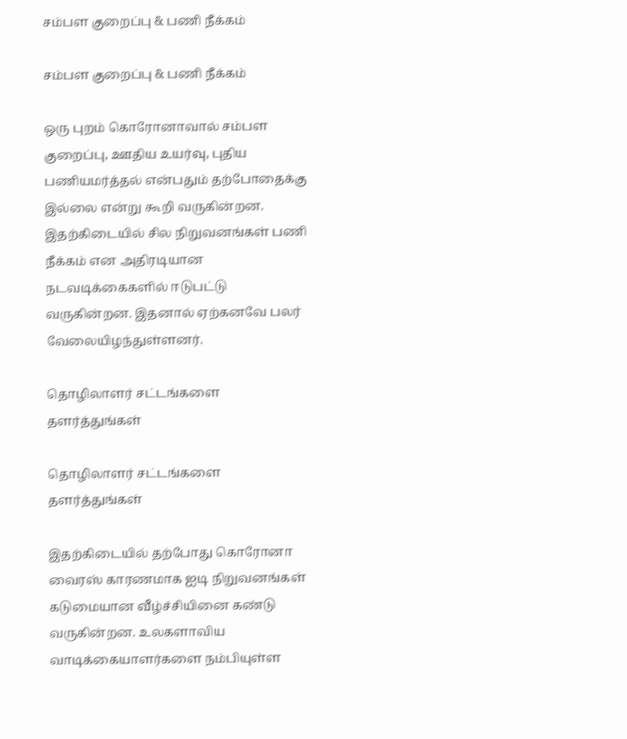சம்பள குறைப்பு & பணி நீக்கம்

சம்பள குறைப்பு & பணி நீக்கம்

ஒரு புறம் கொரோனாவால் சம்பள குறைப்பு, ஊதிய உயர்வு, புதிய பணியமர்த்தல் என்பதும் தற்போதைக்கு இல்லை என்று கூறி வருகின்றன. இதற்கிடையில் சில நிறுவனங்கள் பணி நீக்கம் என அதிரடியான நடவடிக்கைகளில் ஈடுபட்டு வருகின்றன. இதனால் ஏற்கனவே பலர் வேலையிழந்துள்ளனர்.

தொழிலாளர் சட்டங்களை தளர்த்துங்கள்

தொழிலாளர் சட்டங்களை தளர்த்துங்கள்

இதற்கிடையில் தற்போது கொரோனா வைரஸ் காரணமாக ஐடி நிறுவனங்கள் கடுமையான வீழ்ச்சியினை கண்டு வருகின்றன. உலகளாவிய வாடிக்கையாளர்களை நம்பியுள்ள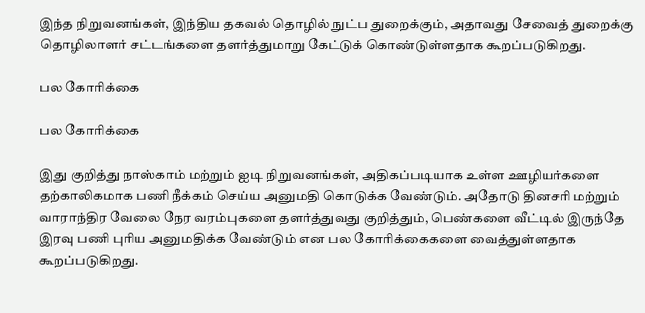இந்த நிறுவனங்கள், இந்திய தகவல் தொழில் நுட்ப துறைக்கும், அதாவது சேவைத் துறைக்கு தொழிலாளர் சட்டங்களை தளர்த்துமாறு கேட்டுக் கொண்டுள்ளதாக கூறப்படுகிறது.

பல கோரிக்கை

பல கோரிக்கை

இது குறித்து நாஸ்காம் மற்றும் ஐடி நிறுவனங்கள், அதிகப்படியாக உள்ள ஊழியர்களை தற்காலிகமாக பணி நீக்கம் செய்ய அனுமதி கொடுக்க வேண்டும். அதோடு தினசரி மற்றும் வாராந்திர வேலை நேர வரம்புகளை தளர்த்துவது குறித்தும், பெண்களை வீட்டில் இருந்தே இரவு பணி புரிய அனுமதிக்க வேண்டும் என பல கோரிக்கைகளை வைத்துள்ளதாக கூறப்படுகிறது.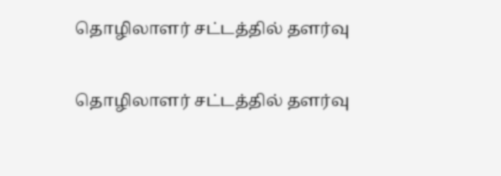தொழிலாளர் சட்டத்தில் தளர்வு

தொழிலாளர் சட்டத்தில் தளர்வு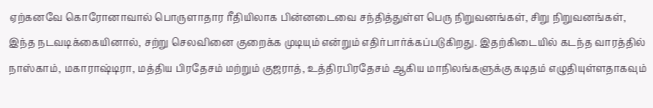ஏற்கனவே கொரோனாவால் பொருளாதார ரீதியிலாக பின்னடைவை சந்தித்துள்ள பெரு நிறுவனங்கள், சிறு நிறுவனங்கள், இந்த நடவடிக்கையினால், சற்று செலவினை குறைக்க முடியும் என்றும் எதிர்பார்க்கப்படுகிறது. இதற்கிடையில் கடந்த வாரத்தில் நாஸ்காம், மகாராஷ்டிரா, மத்திய பிரதேசம் மற்றும் குஜராத், உத்திரபிரதேசம் ஆகிய மாநிலங்களுக்கு கடிதம் எழுதியுள்ளதாகவும்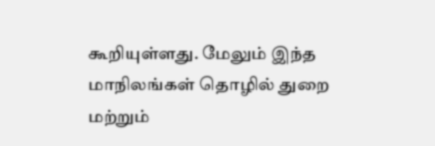கூறியுள்ளது. மேலும் இந்த மாநிலங்கள் தொழில் துறை மற்றும்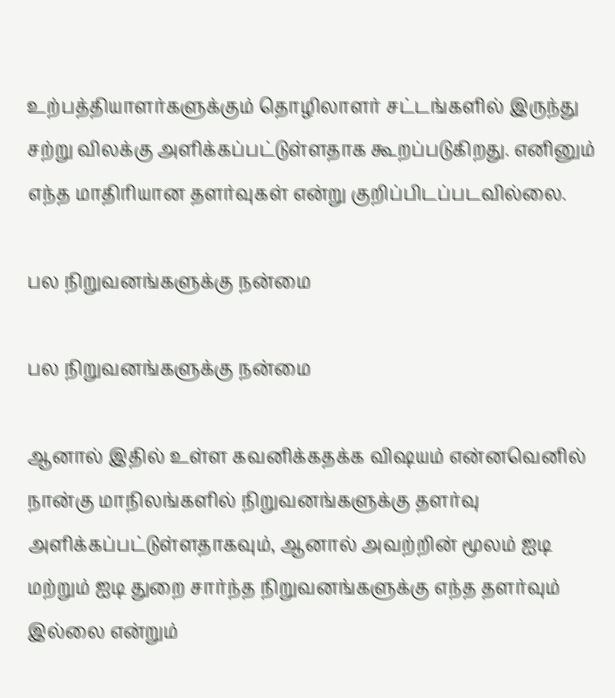உற்பத்தியாளர்களுக்கும் தொழிலாளர் சட்டங்களில் இருந்து சற்று விலக்கு அளிக்கப்பட்டுள்ளதாக கூறப்படுகிறது. எனினும் எந்த மாதிரியான தளர்வுகள் என்று குறிப்பிடப்படவில்லை.

பல நிறுவனங்களுக்கு நன்மை

பல நிறுவனங்களுக்கு நன்மை

ஆனால் இதில் உள்ள கவனிக்கதக்க விஷயம் என்னவெனில் நான்கு மாநிலங்களில் நிறுவனங்களுக்கு தளர்வு அளிக்கப்பட்டுள்ளதாகவும், ஆனால் அவற்றின் மூலம் ஐடி மற்றும் ஐடி துறை சார்ந்த நிறுவனங்களுக்கு எந்த தளர்வும் இல்லை என்றும்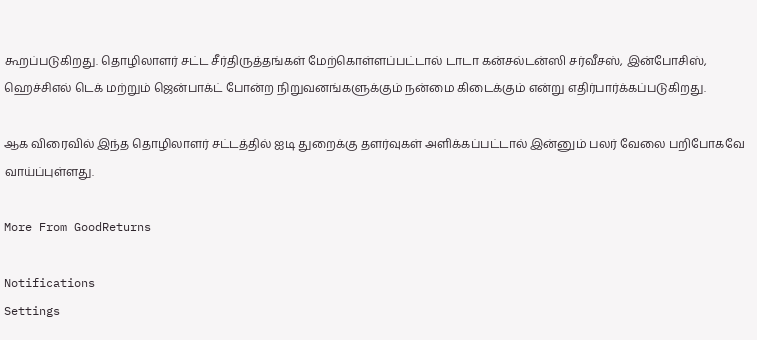கூறப்படுகிறது. தொழிலாளர் சட்ட சீர்திருத்தங்கள் மேற்கொள்ளப்பட்டால் டாடா கன்சல்டன்ஸி சர்வீசஸ், இன்போசிஸ், ஹெச்சிஎல் டெக் மற்றும் ஜென்பாக்ட் போன்ற நிறுவனங்களுக்கும் நன்மை கிடைக்கும் என்று எதிர்பார்க்கப்படுகிறது.

ஆக விரைவில் இந்த தொழிலாளர் சட்டத்தில் ஐடி துறைக்கு தளர்வுகள் அளிக்கப்பட்டால் இன்னும் பலர் வேலை பறிபோகவே வாய்ப்புள்ளது.

More From GoodReturns

Notifications
Settings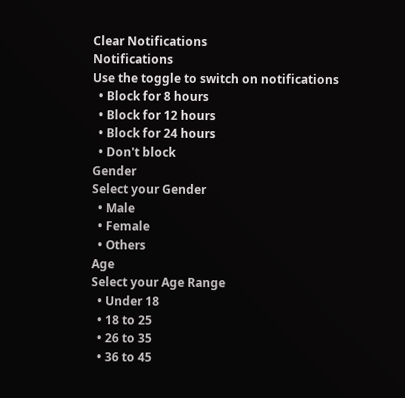Clear Notifications
Notifications
Use the toggle to switch on notifications
  • Block for 8 hours
  • Block for 12 hours
  • Block for 24 hours
  • Don't block
Gender
Select your Gender
  • Male
  • Female
  • Others
Age
Select your Age Range
  • Under 18
  • 18 to 25
  • 26 to 35
  • 36 to 45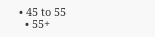• 45 to 55
  • 55+